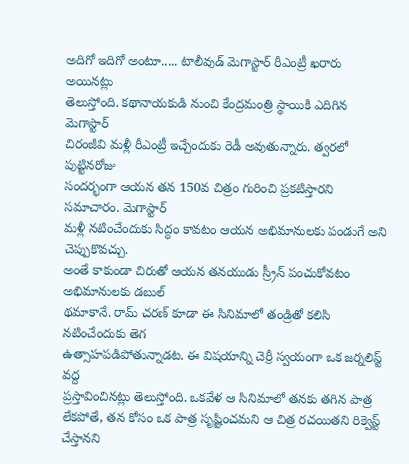అదిగో ఇదిగో అంటూ..... టాలీవుడ్ మెగాస్టార్ రీఎంట్రీ ఖరారు అయినట్లు
తెలుస్తోంది. కథానాయకుడి నుంచి కేంద్రమంత్రి స్థాయికి ఎదిగిన మెగాస్టార్
చిరంజీవి మళ్లీ రీఎంట్రీ ఇచ్చేందుకు రెడీ అవుతున్నారు. త్వరలో పుట్టినరోజు
సందర్భంగా ఆయన తన 150వ చిత్రం గురించి ప్రకటిస్తారని సమాచారం. మెగాస్టార్
మళ్లీ నటించేందుకు సిద్ధం కావటం ఆయన అభిమానులకు పండుగే అని చెప్పుకొవచ్చు.
అంతే కాకుండా చిరుతో ఆయన తనయుడు స్ర్రీన్ పంచుకోవటం అభిమానులకు డబుల్
థమాకానే. రామ్ చరణ్ కూడా ఈ సినిమాలో తండ్రితో కలిసి నటించేందుకు తెగ
ఉత్సాహపడిపోతున్నాడట. ఈ విషయాన్ని చెర్రీ స్వయంగా ఒక జర్నలిస్ట్ వద్ద
ప్రస్తావించినట్లు తెలుస్తోంది. ఒకవేళ ఆ సినిమాలో తనకు తగిన పాత్ర
లేకపోతే, తన కోసం ఒక పాత్ర సృష్టించమని ఆ చిత్ర రచయితని రిక్వెస్ట్
చేస్తానని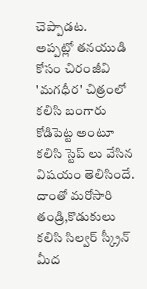చెప్పాడట.
అప్పట్లో తనయుడి కోసం చిరంజీవి 'మగధీర' చిత్రంలో కలిసి బంగారు
కోడిపెట్ట అంటూ కలిసి స్టెప్ లు వేసిన విషయం తెలిసిందే. దాంతో మరోసారి
తండ్రి,కొడుకులు కలిసి సిల్వర్ స్క్రీన్ మీద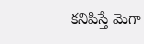కనిపిస్తే మెగా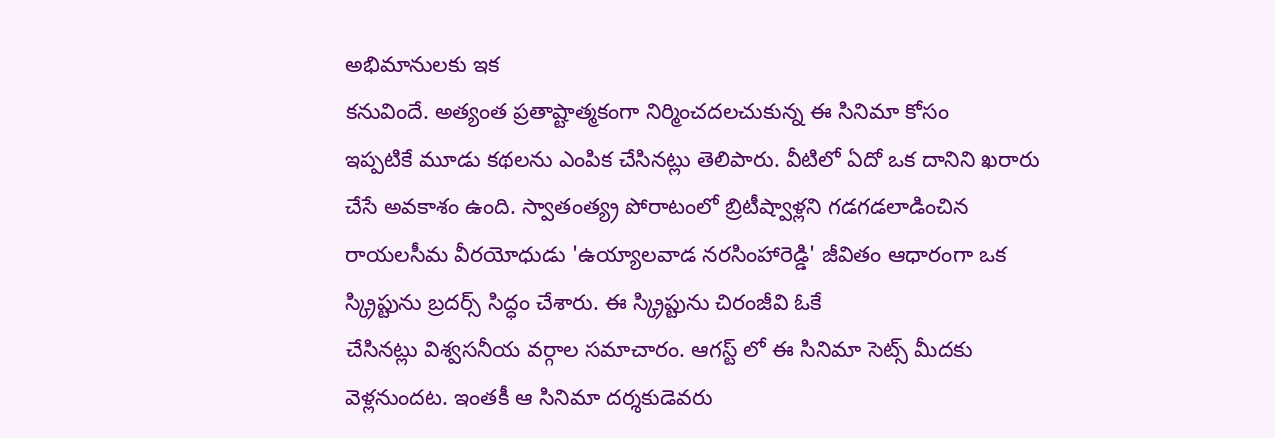అభిమానులకు ఇక
కనువిందే. అత్యంత ప్రతాష్టాత్మకంగా నిర్మించదలచుకున్న ఈ సినిమా కోసం
ఇప్పటికే మూడు కథలను ఎంపిక చేసినట్లు తెలిపారు. వీటిలో ఏదో ఒక దానిని ఖరారు
చేసే అవకాశం ఉంది. స్వాతంత్య్ర పోరాటంలో బ్రిటీష్వాళ్లని గడగడలాడించిన
రాయలసీమ వీరయోధుడు 'ఉయ్యాలవాడ నరసింహారెడ్డి' జీవితం ఆధారంగా ఒక
స్క్రిప్టును బ్రదర్స్ సిద్ధం చేశారు. ఈ స్క్రిప్టును చిరంజీవి ఓకే
చేసినట్లు విశ్వసనీయ వర్గాల సమాచారం. ఆగస్ట్ లో ఈ సినిమా సెట్స్ మీదకు
వెళ్లనుందట. ఇంతకీ ఆ సినిమా దర్శకుడెవరు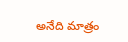అనేది మాత్రం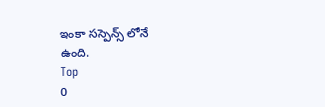ఇంకా సస్పెన్స్ లోనే
ఉంది.
Top
0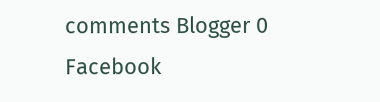comments Blogger 0 Facebook